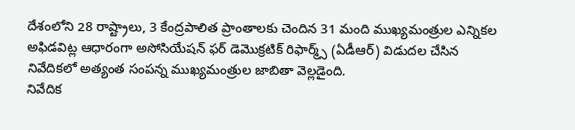దేశంలోని 28 రాష్ట్రాలు, 3 కేంద్రపాలిత ప్రాంతాలకు చెందిన 31 మంది ముఖ్యమంత్రుల ఎన్నికల అఫిడవిట్ల ఆధారంగా అసోసియేషన్ ఫర్ డెమొక్రటిక్ రిఫార్మ్స్ (ఏడీఆర్) విడుదల చేసిన నివేదికలో అత్యంత సంపన్న ముఖ్యమంత్రుల జాబితా వెల్లడైంది.
నివేదిక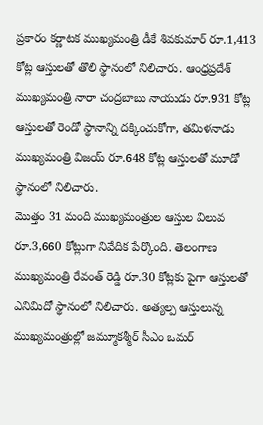ప్రకారం కర్ణాటక ముఖ్యమంత్రి డీకే శివకుమార్ రూ.1,413 కోట్ల ఆస్తులతో తొలి స్థానంలో నిలిచారు. ఆంధ్రప్రదేశ్ ముఖ్యమంత్రి నారా చంద్రబాబు నాయుడు రూ.931 కోట్ల ఆస్తులతో రెండో స్థానాన్ని దక్కించుకోగా, తమిళనాడు ముఖ్యమంత్రి విజయ్ రూ.648 కోట్ల ఆస్తులతో మూడో స్థానంలో నిలిచారు.
మొత్తం 31 మంది ముఖ్యమంత్రుల ఆస్తుల విలువ రూ.3,660 కోట్లుగా నివేదిక పేర్కొంది. తెలంగాణ ముఖ్యమంత్రి రేవంత్ రెడ్డి రూ.30 కోట్లకు పైగా ఆస్తులతో ఎనిమిదో స్థానంలో నిలిచారు. అత్యల్ప ఆస్తులున్న ముఖ్యమంత్రుల్లో జమ్మూకశ్మీర్ సీఎం ఒమర్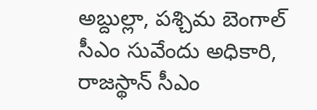అబ్దుల్లా, పశ్చిమ బెంగాల్ సీఎం సువేందు అధికారి, రాజస్థాన్ సీఎం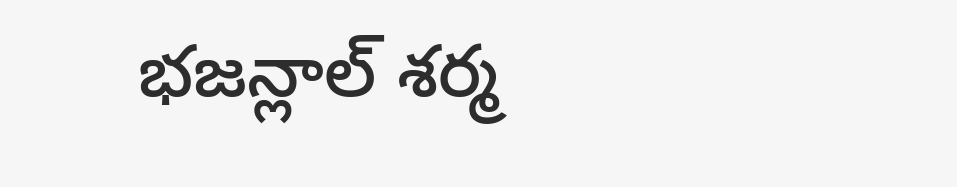భజన్లాల్ శర్మ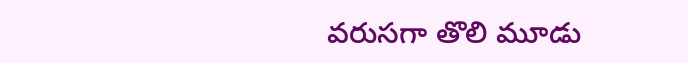వరుసగా తొలి మూడు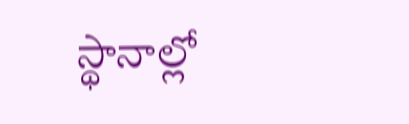స్థానాల్లో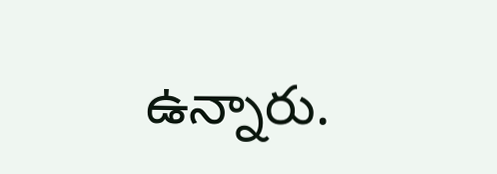ఉన్నారు.